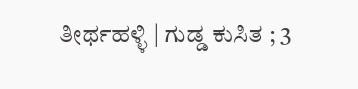ತೀರ್ಥಹಳ್ಳಿ | ಗುಡ್ಡ ಕುಸಿತ ; 3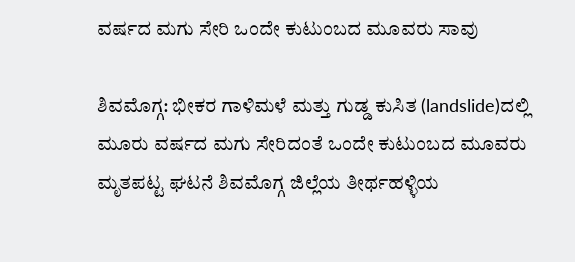ವರ್ಷದ ಮಗು ಸೇರಿ ಒಂದೇ ಕುಟುಂಬದ ಮೂವರು ಸಾವು

ಶಿವಮೊಗ್ಗ: ಭೀಕರ ಗಾಳಿಮಳೆ ಮತ್ತು ಗುಡ್ಡ ಕುಸಿತ (landslide)ದಲ್ಲಿ ಮೂರು ವರ್ಷದ ಮಗು ಸೇರಿದಂತೆ ಒಂದೇ ಕುಟುಂಬದ ಮೂವರು ಮೃತಪಟ್ಟ ಘಟನೆ ಶಿವಮೊಗ್ಗ ಜಿಲ್ಲೆಯ ತೀರ್ಥಹಳ್ಳಿಯ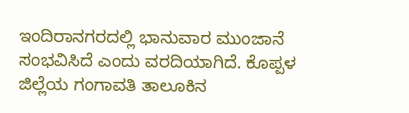ಇಂದಿರಾನಗರದಲ್ಲಿ ಭಾನುವಾರ ಮುಂಜಾನೆ ಸಂಭವಿಸಿದೆ ಎಂದು ವರದಿಯಾಗಿದೆ. ಕೊಪ್ಪಳ ಜಿಲ್ಲೆಯ ಗಂಗಾವತಿ ತಾಲೂಕಿನ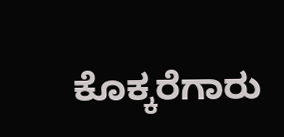ಕೊಕ್ಕರೆಗಾರು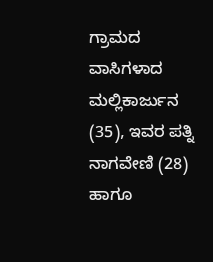ಗ್ರಾಮದ ವಾಸಿಗಳಾದ ಮಲ್ಲಿಕಾರ್ಜುನ (35), ಇವರ ಪತ್ನಿ ನಾಗವೇಣಿ (28) ಹಾಗೂ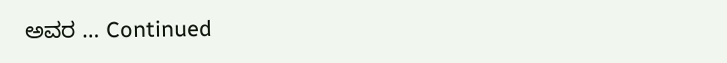ಅವರ … Continued